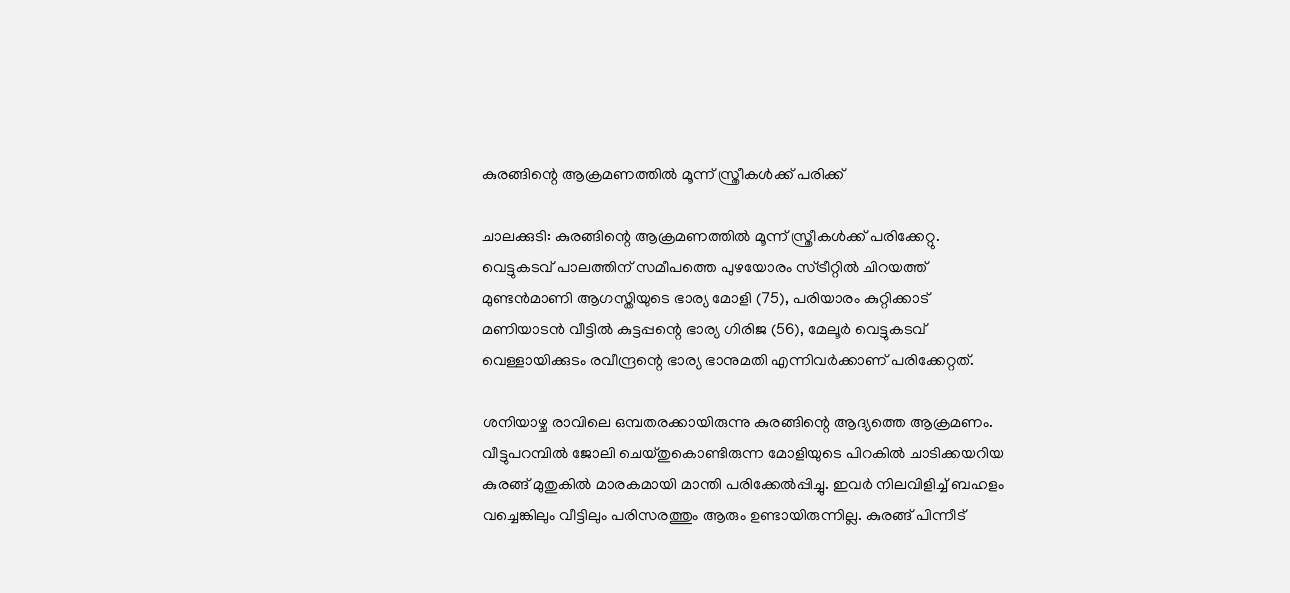കുരങ്ങിന്റെ ആക്രമണത്തിൽ മൂന്ന് സ്ത്രീകൾക്ക് പരിക്ക്

ചാലക്കുടി: കുരങ്ങിന്റെ ആക്രമണത്തിൽ മൂന്ന് സ്ത്രീകൾക്ക് പരിക്കേറ്റു. വെട്ടുകടവ് പാലത്തിന് സമീപത്തെ പുഴയോരം സ്ട്രീറ്റിൽ ചിറയത്ത് മുണ്ടൻമാണി ആഗസ്തിയുടെ ഭാര്യ മോളി (75), പരിയാരം കുറ്റിക്കാട് മണിയാടൻ വീട്ടിൽ കുട്ടപ്പന്റെ ഭാര്യ ഗിരിജ (56), മേലൂര്‍ വെട്ടുകടവ് വെള്ളായിക്കുടം രവീന്ദ്രന്റെ ഭാര്യ ഭാനുമതി എന്നിവർക്കാണ് പരിക്കേറ്റത്.

ശനിയാഴ്ച രാവിലെ ഒമ്പതരക്കായിരുന്നു കുരങ്ങിന്റെ ആദ്യത്തെ ആക്രമണം. വീട്ടുപറമ്പിൽ ജോലി ചെയ്തുകൊണ്ടിരുന്ന മോളിയുടെ പിറകിൽ ചാടിക്കയറിയ കുരങ്ങ് മുതുകിൽ മാരകമായി മാന്തി പരിക്കേൽപ്പിച്ചു. ഇവർ നിലവിളിച്ച് ബഹളം വച്ചെങ്കിലും വീട്ടിലും പരിസരത്തും ആരും ഉണ്ടായിരുന്നില്ല. കുരങ്ങ് പിന്നീട്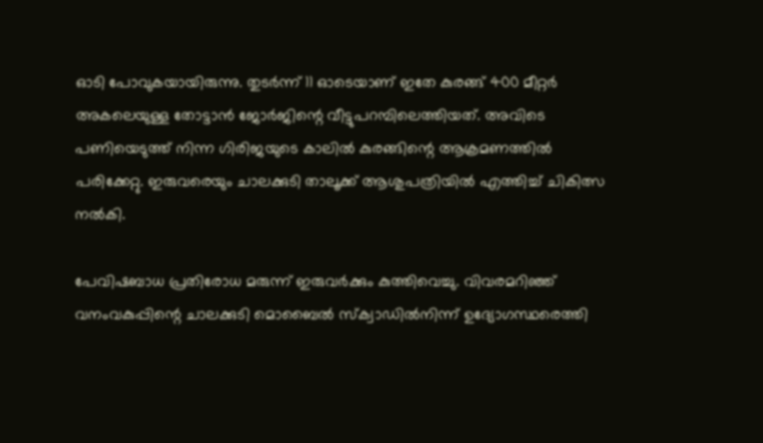ഓടി പോവുകയായിരുന്നു. തുടർന്ന് 11 ഓടെയാണ് ഇതേ കുരങ്ങ് 400 മീറ്റർ അകലെയുള്ള തോട്ടാൻ ജോർജിന്റെ വീട്ടുപറമ്പിലെത്തിയത്. അവിടെ പണിയെടുത്ത് നിന്ന ഗിരിജയുടെ കാലിൽ കുരങ്ങിന്റെ ആക്രമണത്തിൽ പരിക്കേറ്റു. ഇരുവരെയും ചാലക്കുടി താലൂക്ക് ആശുപത്രിയിൽ എത്തിച്ച് ചികിത്സ നൽകി.

പേവിഷബാധ പ്രതിരോധ മരുന്ന് ഇരുവർക്കും കുത്തിവെച്ചു. വിവരമറിഞ്ഞ് വനംവകുപ്പിന്റെ ചാലക്കുടി മൊബൈൽ സ്ക്വാഡിൽനിന്ന് ഉദ്യോഗസ്ഥരെത്തി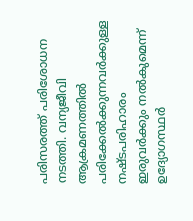പരിസരത്ത് പരിശോധന നടത്തി. വന്യജീവി ആക്രമണത്തിൽ പരിക്കേൽക്കുന്നവർക്കുള്ള നഷ്ടപരിഹാരം ഇരുവർക്കും നൽകുമെന്ന് ഉദ്യോഗസ്ഥർ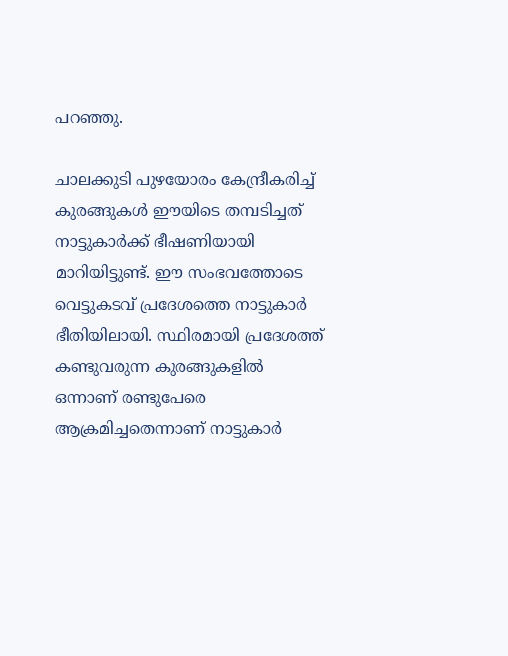പറഞ്ഞു.

ചാലക്കുടി പുഴയോരം കേന്ദ്രീകരിച്ച് കുരങ്ങുകൾ ഈയിടെ തമ്പടിച്ചത് നാട്ടുകാർക്ക് ഭീഷണിയായി മാറിയിട്ടുണ്ട്. ഈ സംഭവത്തോടെ വെട്ടുകടവ് പ്രദേശത്തെ നാട്ടുകാർ ഭീതിയിലായി. സ്ഥിരമായി പ്രദേശത്ത് കണ്ടുവരുന്ന കുരങ്ങുകളിൽ ഒന്നാണ് രണ്ടുപേരെ ആക്രമിച്ചതെന്നാണ് നാട്ടുകാർ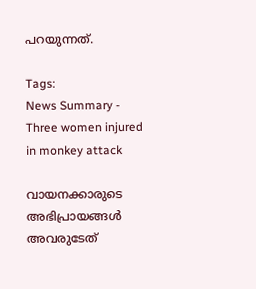പറയുന്നത്.

Tags:
News Summary - Three women injured in monkey attack

വായനക്കാരുടെ അഭിപ്രായങ്ങള്‍ അവരുടേത്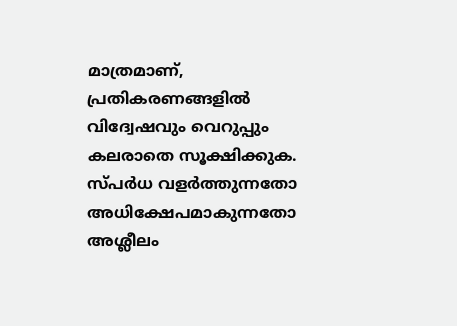മാത്രമാണ്, പ്രതികരണങ്ങളിൽ വിദ്വേഷവും വെറുപ്പും കലരാതെ സൂക്ഷിക്കുക. സ്പർധ വളർത്തുന്നതോ അധിക്ഷേപമാകുന്നതോ അശ്ലീലം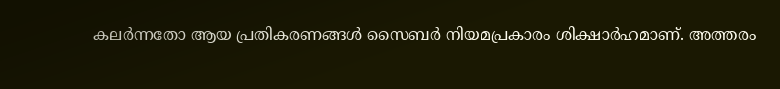കലർന്നതോ ആയ പ്രതികരണങ്ങൾ സൈബർ നിയമപ്രകാരം ശിക്ഷാർഹമാണ്. അത്തരം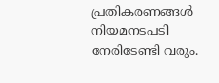പ്രതികരണങ്ങൾ നിയമനടപടി നേരിടേണ്ടി വരും.